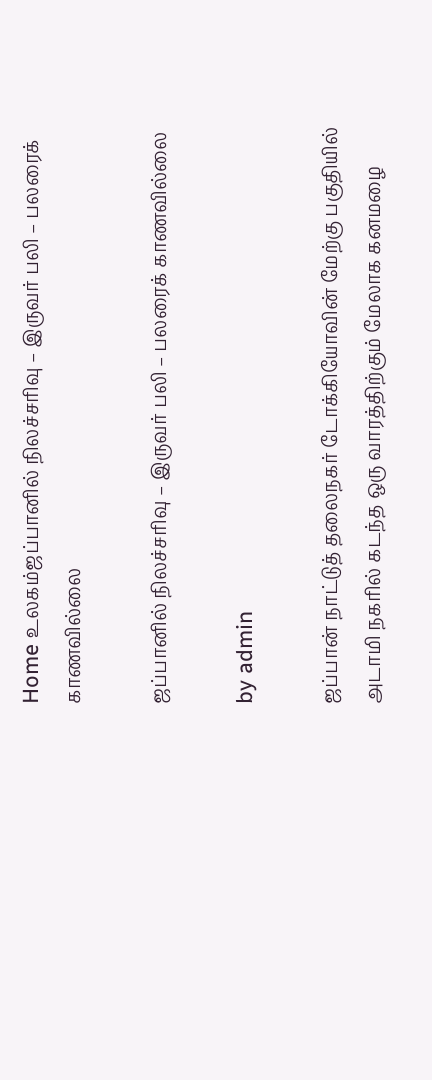Home உலகம்ஜப்பானில் நிலச்சரிவு – இருவர் பலி – பலரைக் காணவில்லை

ஜப்பானில் நிலச்சரிவு – இருவர் பலி – பலரைக் காணவில்லை

by admin

ஜப்பான் நாட்டுத் தலைநகர் டோக்கியோவின் மேற்கு பகுதியில் அடாமி நகரில் கடந்த ஒரு வாரத்திற்கும் மேலாக கனமழை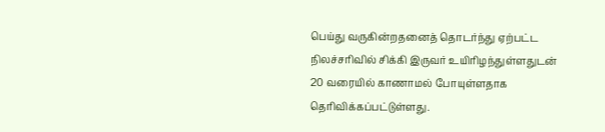பெய்து வருகின்றதனைத் தொடர்ந்து ஏற்பட்ட நிலச்சரிவில் சிக்கி இருவர் உயிாிழந்துள்ளதுடன் 20 வரையில் காணாமல் போயுள்ளதாக தொிவிக்கப்பட்டுள்ளது.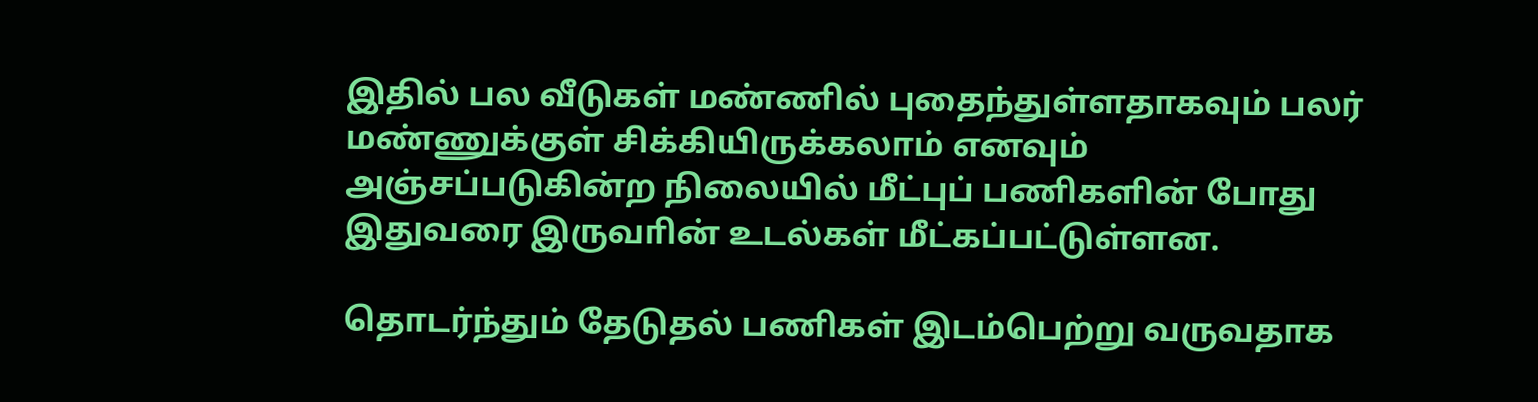இதில் பல வீடுகள் மண்ணில் புதைந்துள்ளதாகவும் பலர் மண்ணுக்குள் சிக்கியிருக்கலாம் எனவும் அஞ்சப்படுகின்ற நிலையில் மீட்புப் பணிகளின் போது இதுவரை இருவாின் உடல்கள் மீட்கப்பட்டுள்ளன.

தொடர்ந்தும் தேடுதல் பணிகள் இடம்பெற்று வருவதாக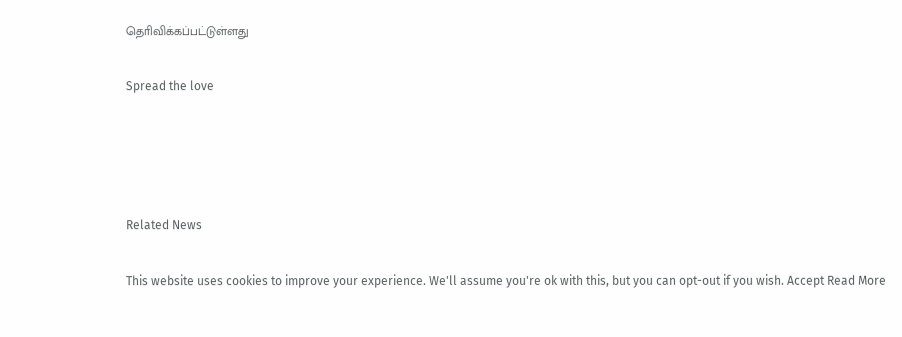தொிவிக்கப்பட்டுள்ளது

Spread the love




Related News

This website uses cookies to improve your experience. We'll assume you're ok with this, but you can opt-out if you wish. Accept Read More